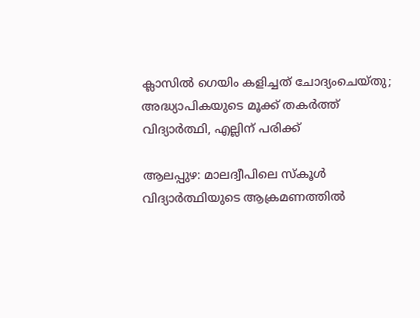ക്ലാസില്‍ ഗെയിം കളിച്ചത് ചോദ്യംചെയ്‌തു; അദ്ധ്യാപികയുടെ മൂക്ക് തകര്‍ത്ത് വിദ്യാര്‍ത്ഥി, എല്ലിന് പരിക്ക്

ആലപ്പുഴ: മാലദ്വീപിലെ സ്‌കൂള്‍ വിദ്യാർത്ഥിയുടെ ആക്രമണത്തില്‍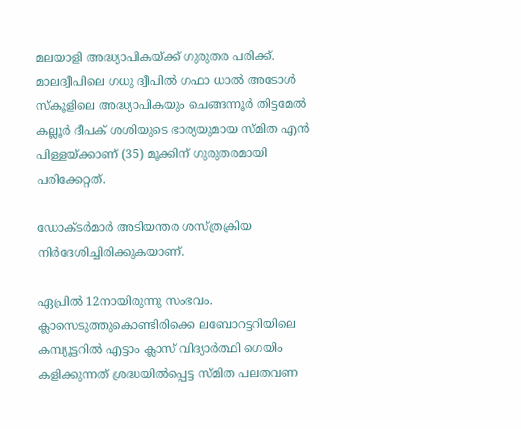മലയാളി അദ്ധ്യാപികയ്‌ക്ക് ഗുരുതര പരിക്ക്. മാലദ്വീപിലെ ഗധു ദ്വീപില്‍ ഗഫാ ധാല്‍ അടോള്‍ സ്‌കൂളിലെ അദ്ധ്യാപികയും ചെങ്ങന്നൂർ തിട്ടമേല്‍ കല്ലൂർ ദീപക് ശശിയുടെ ഭാര്യയുമായ സ്‌മിത എൻ പിള്ളയ്‌ക്കാണ് (35) മൂക്കിന് ഗുരുതരമായി പരിക്കേറ്റത്.

ഡോക്‌ടർമാർ അടിയന്തര ശസ്‌ത്രക്രിയ നിർദേശിച്ചിരിക്കുകയാണ്.

ഏപ്രില്‍ 12നായിരുന്നു സംഭവം. ക്ലാസെടുത്തുകൊണ്ടിരിക്കെ ലബോറട്ടറിയിലെ കമ്പ്യൂട്ടറില്‍ എട്ടാം ക്ലാസ് വിദ്യാർത്ഥി ഗെയിം കളിക്കുന്നത് ശ്രദ്ധയില്‍പ്പെട്ട സ്‌മിത പലതവണ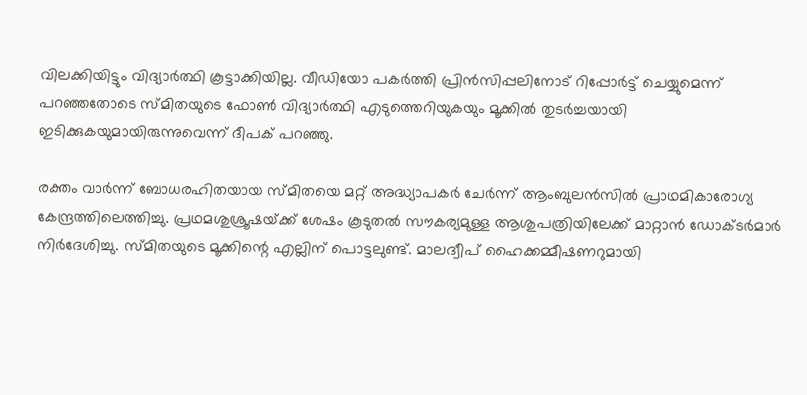വിലക്കിയിട്ടും വിദ്യാർത്ഥി കൂട്ടാക്കിയില്ല. വീഡിയോ പകർത്തി പ്രിൻസിപ്പലിനോട് റിപ്പോർട്ട് ചെയ്യുമെന്ന് പറഞ്ഞതോടെ സ്‌മിതയുടെ ഫോണ്‍ വിദ്യാർത്ഥി എടുത്തെറിയുകയും മൂക്കില്‍ തുടർച്ചയായി ഇടിക്കുകയുമായിരുന്നുവെന്ന് ദീപക് പറഞ്ഞു.

രക്തം വാർന്ന് ബോധരഹിതയായ സ്‌മിതയെ മറ്റ് അദ്ധ്യാപകർ ചേർന്ന് ആംബുലൻസില്‍ പ്രാഥമികാരോഗ്യ കേന്ദ്രത്തിലെത്തിച്ചു. പ്രഥമശുശ്രൂഷയ്‌ക്ക് ശേഷം കൂടുതല്‍ സൗകര്യമുള്ള ആശുപത്രിയിലേക്ക് മാറ്റാൻ ഡോക്‌ടർമാർ നിർദേശിച്ചു. സ്‌മിതയുടെ മൂക്കിന്റെ എല്ലിന് പൊട്ടലുണ്ട്. മാലദ്വീപ് ഹൈക്കമ്മീഷണറുമായി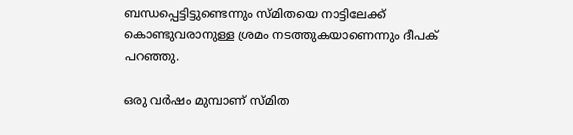ബന്ധപ്പെട്ടിട്ടുണ്ടെന്നും സ്‌മിതയെ നാട്ടിലേക്ക് കൊണ്ടുവരാനുള്ള ശ്രമം നടത്തുകയാണെന്നും ദീപക് പറഞ്ഞു.

ഒരു വർഷം മുമ്പാണ് സ്‌മിത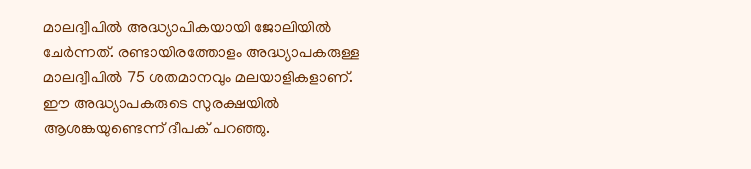മാലദ്വീപില്‍ അദ്ധ്യാപികയായി ജോലിയില്‍ ചേർന്നത്. രണ്ടായിരത്തോളം അദ്ധ്യാപകരുള്ള മാലദ്വീപില്‍ 75 ശതമാനവും മലയാളികളാണ്. ഈ അദ്ധ്യാപകരുടെ സുരക്ഷയില്‍ ആശങ്കയുണ്ടെന്ന് ദീപക് പറഞ്ഞു.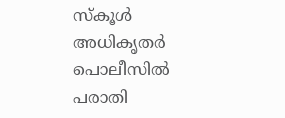സ്‌കൂള്‍ അധികൃതർ പൊലീസില്‍ പരാതി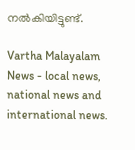നല്‍കിയിട്ടുണ്ട്.

Vartha Malayalam News - local news, national news and international news.